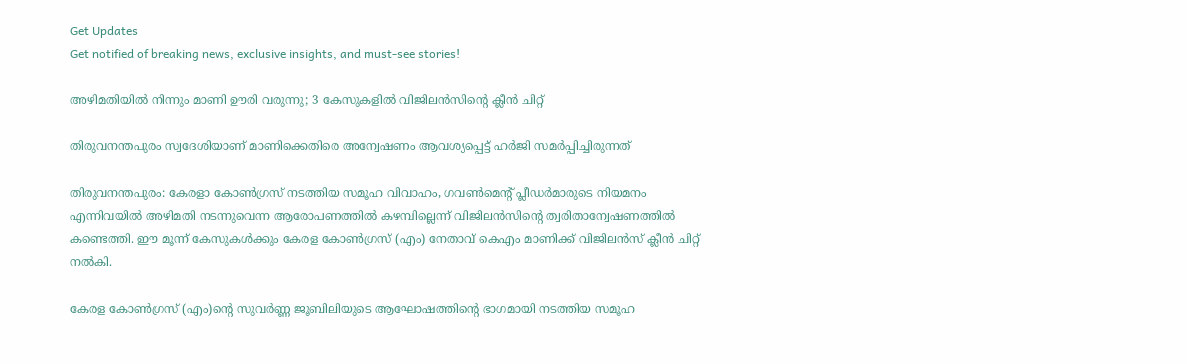Get Updates
Get notified of breaking news, exclusive insights, and must-see stories!

അഴിമതിയില്‍ നിന്നും മാണി ഊരി വരുന്നു; 3 കേസുകളില്‍ വിജിലന്‍സിന്റെ ക്ലീന്‍ ചിറ്റ്

തിരുവനന്തപുരം സ്വദേശിയാണ് മാണിക്കെതിരെ അന്വേഷണം ആവശ്യപ്പെട്ട് ഹര്‍ജി സമര്‍പ്പിച്ചിരുന്നത്

തിരുവനന്തപുരം: കേരളാ കോണ്‍ഗ്രസ് നടത്തിയ സമൂഹ വിവാഹം, ഗവണ്‍മെന്റ് പ്ലീഡര്‍മാരുടെ നിയമനം എന്നിവയില്‍ അഴിമതി നടന്നുവെന്ന ആരോപണത്തില്‍ കഴമ്പില്ലെന്ന് വിജിലന്‍സിന്റെ ത്വരിതാന്വേഷണത്തില്‍ കണ്ടെത്തി. ഈ മൂന്ന് കേസുകള്‍ക്കും കേരള കോണ്‍ഗ്രസ് (എം) നേതാവ് കെഎം മാണിക്ക് വിജിലന്‍സ് ക്ലീന്‍ ചിറ്റ് നല്‍കി.

കേരള കോണ്‍ഗ്രസ് (എം)ന്റെ സുവര്‍ണ്ണ ജൂബിലിയുടെ ആഘോഷത്തിന്റെ ഭാഗമായി നടത്തിയ സമൂഹ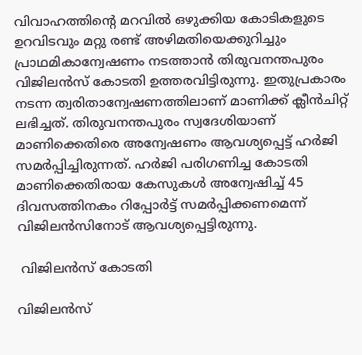വിവാഹത്തിന്റെ മറവില്‍ ഒഴുക്കിയ കോടികളുടെ ഉറവിടവും മറ്റു രണ്ട് അഴിമതിയെക്കുറിച്ചും പ്രാഥമികാന്വേഷണം നടത്താന്‍ തിരുവനന്തപുരം വിജിലന്‍സ് കോടതി ഉത്തരവിട്ടിരുന്നു. ഇതുപ്രകാരം നടന്ന ത്വരിതാന്വേഷണത്തിലാണ് മാണിക്ക് ക്ലീന്‍ചിറ്റ് ലഭിച്ചത്. തിരുവനന്തപുരം സ്വദേശിയാണ് മാണിക്കെതിരെ അന്വേഷണം ആവശ്യപ്പെട്ട് ഹര്‍ജി സമര്‍പ്പിച്ചിരുന്നത്. ഹര്‍ജി പരിഗണിച്ച കോടതി മാണിക്കെതിരായ കേസുകള്‍ അന്വേഷിച്ച് 45 ദിവസത്തിനകം റിപ്പോര്‍ട്ട് സമര്‍പ്പിക്കണമെന്ന് വിജിലന്‍സിനോട് ആവശ്യപ്പെട്ടിരുന്നു.

 വിജിലന്‍സ് കോടതി

വിജിലന്‍സ്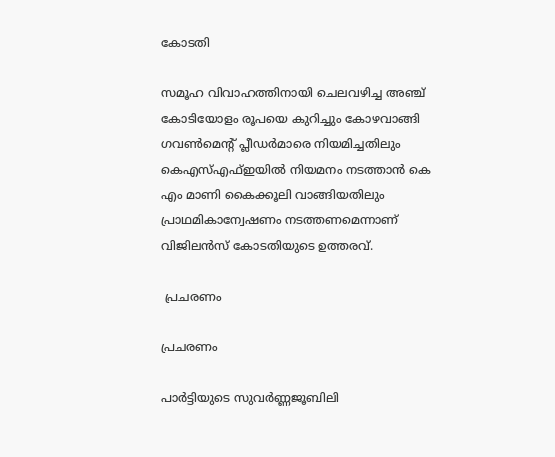കോടതി

സമൂഹ വിവാഹത്തിനായി ചെലവഴിച്ച അഞ്ച് കോടിയോളം രൂപയെ കുറിച്ചും കോഴവാങ്ങി ഗവണ്‍മെന്റ് പ്ലീഡര്‍മാരെ നിയമിച്ചതിലും കെഎസ്എഫ്ഇയില്‍ നിയമനം നടത്താന്‍ കെ എം മാണി കൈക്കൂലി വാങ്ങിയതിലും പ്രാഥമികാന്വേഷണം നടത്തണമെന്നാണ് വിജിലന്‍സ് കോടതിയുടെ ഉത്തരവ്.

 പ്രചരണം

പ്രചരണം

പാര്‍ട്ടിയുടെ സുവര്‍ണ്ണജൂബിലി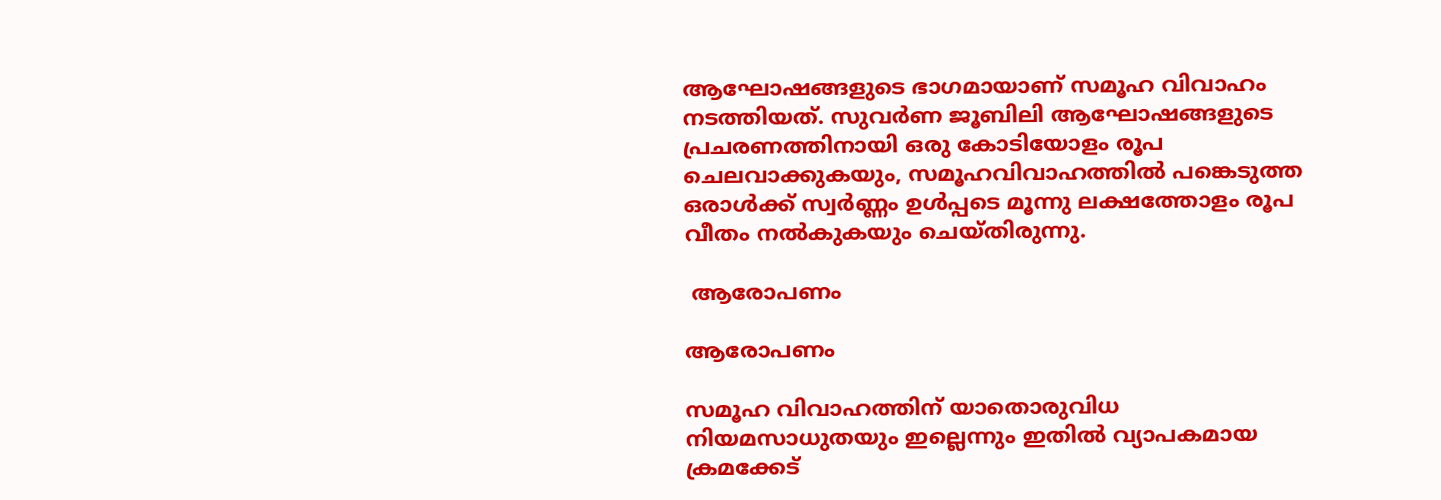ആഘോഷങ്ങളുടെ ഭാഗമായാണ് സമൂഹ വിവാഹം നടത്തിയത്. സുവര്‍ണ ജൂബിലി ആഘോഷങ്ങളുടെ പ്രചരണത്തിനായി ഒരു കോടിയോളം രൂപ ചെലവാക്കുകയും, സമൂഹവിവാഹത്തില്‍ പങ്കെടുത്ത ഒരാള്‍ക്ക് സ്വര്‍ണ്ണം ഉള്‍പ്പടെ മൂന്നു ലക്ഷത്തോളം രൂപ വീതം നല്‍കുകയും ചെയ്തിരുന്നു.

 ആരോപണം

ആരോപണം

സമൂഹ വിവാഹത്തിന് യാതൊരുവിധ നിയമസാധുതയും ഇല്ലെന്നും ഇതില്‍ വ്യാപകമായ ക്രമക്കേട്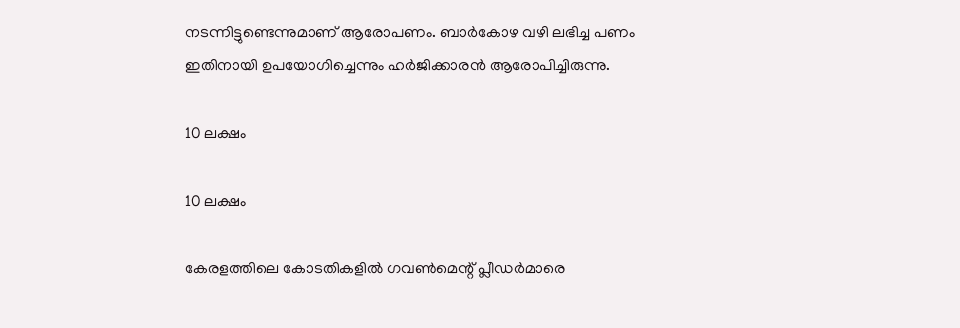നടന്നിട്ടുണ്ടെന്നുമാണ് ആരോപണം. ബാര്‍കോഴ വഴി ലഭിച്ച പണം ഇതിനായി ഉപയോഗിച്ചെന്നും ഹര്‍ജിക്കാരന്‍ ആരോപിച്ചിരുന്നു.

10 ലക്ഷം

10 ലക്ഷം

കേരളത്തിലെ കോടതികളില്‍ ഗവണ്‍മെന്റ് പ്ലീഡര്‍മാരെ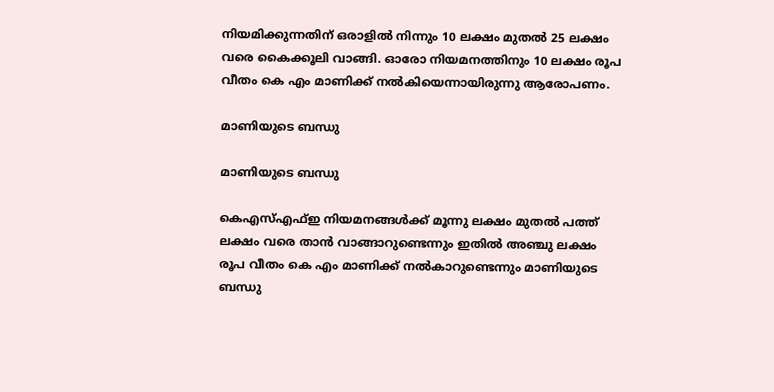നിയമിക്കുന്നതിന് ഒരാളില്‍ നിന്നും 10 ലക്ഷം മുതല്‍ 25 ലക്ഷം വരെ കൈക്കൂലി വാങ്ങി. ഓരോ നിയമനത്തിനും 10 ലക്ഷം രൂപ വീതം കെ എം മാണിക്ക് നല്‍കിയെന്നായിരുന്നു ആരോപണം.

മാണിയുടെ ബന്ധു

മാണിയുടെ ബന്ധു

കെഎസ്എഫ്ഇ നിയമനങ്ങള്‍ക്ക് മൂന്നു ലക്ഷം മുതല്‍ പത്ത് ലക്ഷം വരെ താന്‍ വാങ്ങാറുണ്ടെന്നും ഇതില്‍ അഞ്ചു ലക്ഷം രൂപ വീതം കെ എം മാണിക്ക് നല്‍കാറുണ്ടെന്നും മാണിയുടെ ബന്ധു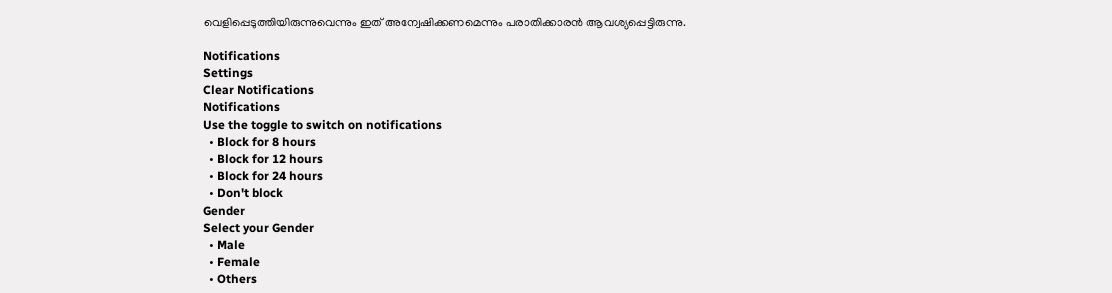വെളിപ്പെടുത്തിയിരുന്നുവെന്നും ഇത് അന്വേഷിക്കണമെന്നും പരാതിക്കാരന്‍ ആവശ്യപ്പെട്ടിരുന്നു.

Notifications
Settings
Clear Notifications
Notifications
Use the toggle to switch on notifications
  • Block for 8 hours
  • Block for 12 hours
  • Block for 24 hours
  • Don't block
Gender
Select your Gender
  • Male
  • Female
  • Others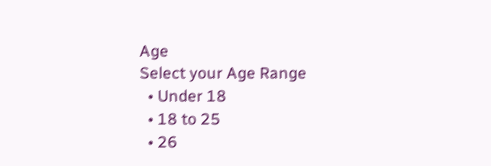Age
Select your Age Range
  • Under 18
  • 18 to 25
  • 26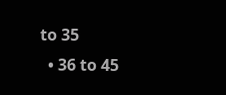to 35
  • 36 to 45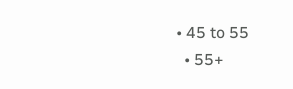• 45 to 55
  • 55+